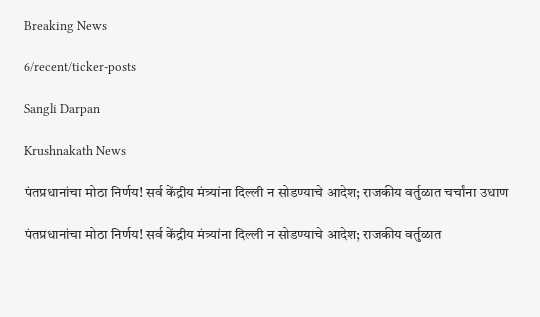Breaking News

6/recent/ticker-posts

Sangli Darpan

Krushnakath News

पंतप्रधानांचा मोठा निर्णय! सर्व केंद्रीय मंत्र्यांना दिल्ली न सोडण्याचे आदेश; राजकीय वर्तुळात चर्चांना उधाण

पंतप्रधानांचा मोठा निर्णय! सर्व केंद्रीय मंत्र्यांना दिल्ली न सोडण्याचे आदेश; राजकीय वर्तुळात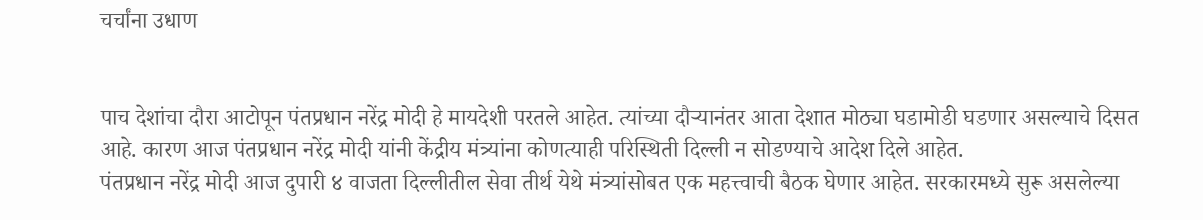चर्चांना उधाण


पाच देशांचा दौरा आटोपून पंतप्रधान नरेंद्र मोदी हे मायदेशी परतले आहेत. त्यांच्या दौऱ्यानंतर आता देशात मोठ्या घडामोडी घडणार असल्याचे दिसत आहे. कारण आज पंतप्रधान नरेंद्र मोदी यांनी केंद्रीय मंत्र्यांना कोणत्याही परिस्थिती दिल्ली न सोडण्याचे आदेश दिले आहेत.
पंतप्रधान नरेंद्र मोदी आज दुपारी ४ वाजता दिल्लीतील सेवा तीर्थ येथे मंत्र्यांसोबत एक महत्त्वाची बैठक घेणार आहेत. सरकारमध्ये सुरू असलेल्या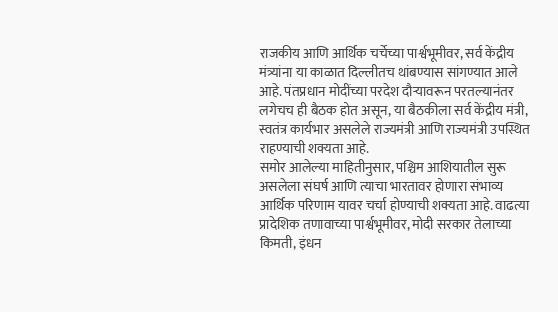राजकीय आणि आर्थिक चर्चेच्या पार्श्वभूमीवर, सर्व केंद्रीय मंत्र्यांना या काळात दिल्लीतच थांबण्यास सांगण्यात आले आहे. पंतप्रधान मोदींच्या परदेश दौऱ्यावरून परतल्यानंतर लगेचच ही बैठक होत असून, या बैठकीला सर्व केंद्रीय मंत्री, स्वतंत्र कार्यभार असलेले राज्यमंत्री आणि राज्यमंत्री उपस्थित राहण्याची शक्यता आहे.
समोर आलेल्या माहितीनुसार, पश्चिम आशियातील सुरू असलेला संघर्ष आणि त्याचा भारतावर होणारा संभाव्य आर्थिक परिणाम यावर चर्चा होण्याची शक्यता आहे. वाढत्या प्रादेशिक तणावाच्या पार्श्वभूमीवर, मोदी सरकार तेलाच्या किमती, इंधन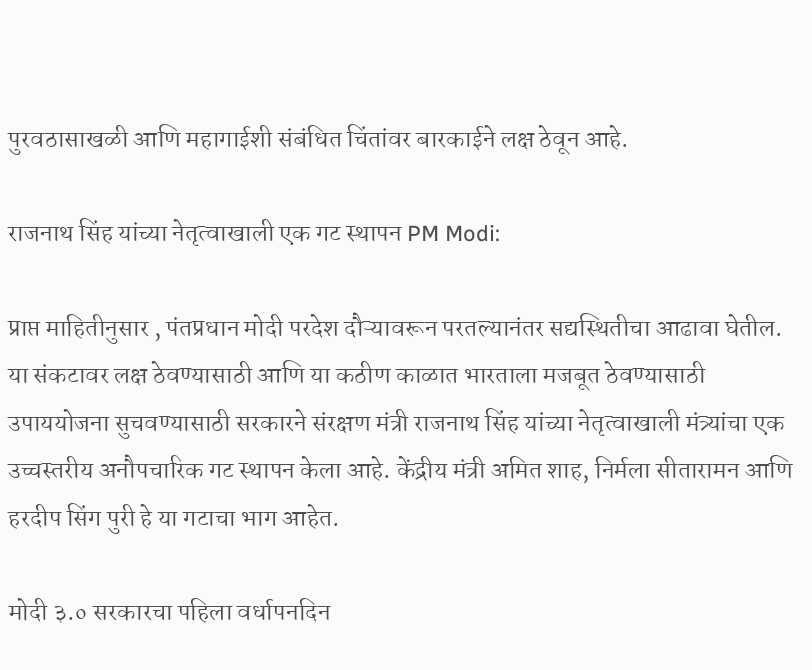पुरवठासाखळी आणि महागाईशी संबंधित चिंतांवर बारकाईने लक्ष ठेवून आहे.

राजनाथ सिंह यांच्या नेतृत्वाखाली एक गट स्थापन PM Modi:

प्राप्त माहितीनुसार , पंतप्रधान मोदी परदेश दौऱ्यावरून परतल्यानंतर सद्यस्थितीचा आढावा घेतील. या संकटावर लक्ष ठेवण्यासाठी आणि या कठीण काळात भारताला मजबूत ठेवण्यासाठी उपाययोजना सुचवण्यासाठी सरकारने संरक्षण मंत्री राजनाथ सिंह यांच्या नेतृत्वाखाली मंत्र्यांचा एक उच्चस्तरीय अनौपचारिक गट स्थापन केला आहे. केंद्रीय मंत्री अमित शाह, निर्मला सीतारामन आणि हरदीप सिंग पुरी हे या गटाचा भाग आहेत.

मोदी ३.० सरकारचा पहिला वर्धापनदिन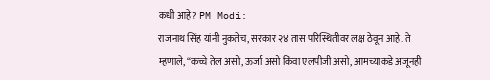कधी आहे? PM Modi:
राजनाथ सिंह यांनी नुकतेच, सरकार २४ तास परिस्थितीवर लक्ष ठेवून आहे. ते म्हणाले, “कच्चे तेल असो, ऊर्जा असो किंवा एलपीजी असो, आमच्याकडे अजूनही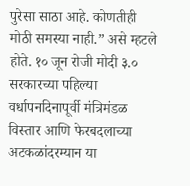पुरेसा साठा आहे. कोणतीही मोठी समस्या नाही.” असे म्हटले होते. १० जून रोजी मोदी ३.० सरकारच्या पहिल्या वर्धापनदिनापूर्वी मंत्रिमंडळ विस्तार आणि फेरबदलाच्या अटकळांदरम्यान या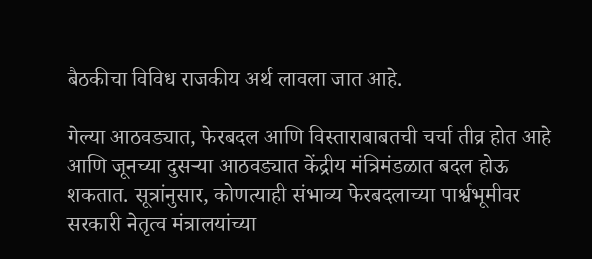बैठकीचा विविध राजकीय अर्थ लावला जात आहे.

गेल्या आठवड्यात, फेरबदल आणि विस्ताराबाबतची चर्चा तीव्र होत आहे आणि जूनच्या दुसऱ्या आठवड्यात केंद्रीय मंत्रिमंडळात बदल होऊ शकतात. सूत्रांनुसार, कोणत्याही संभाव्य फेरबदलाच्या पार्श्वभूमीवर सरकारी नेतृत्व मंत्रालयांच्या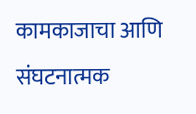कामकाजाचा आणि संघटनात्मक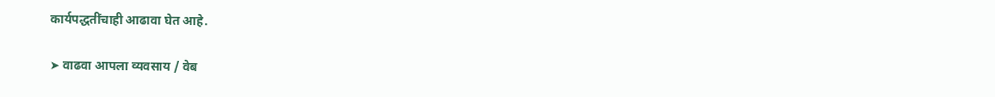कार्यपद्धतींचाही आढावा घेत आहे.

➤ वाढवा आपला व्यवसाय / वेब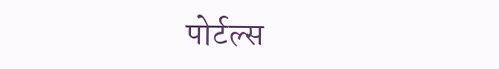पोर्टल्स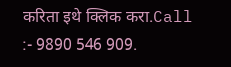करिता इथे क्लिक करा.Call :- 9890 546 909.